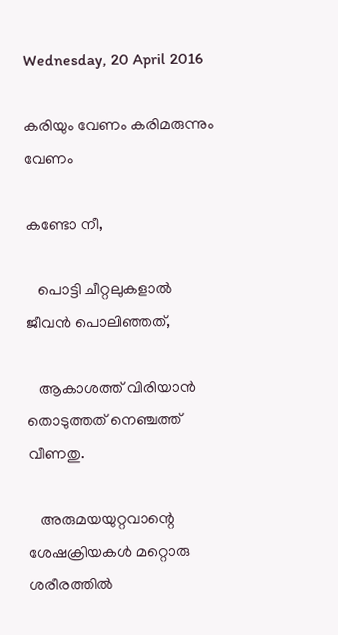Wednesday, 20 April 2016

കരിയും വേണം കരിമരുന്നും വേണം

കണ്ടോ നീ,

   പൊട്ടി ചീറ്റലുകളാൽ ജീവൻ പൊലിഞ്ഞത്,

   ആകാശത്ത് വിരിയാൻ തൊടുത്തത്‌ നെഞ്ചത്ത് വീണതു.

   അരുമയയുറ്റവാന്റെ ശേഷക്രിയകൾ മറ്റൊരു ശരീരത്തിൽ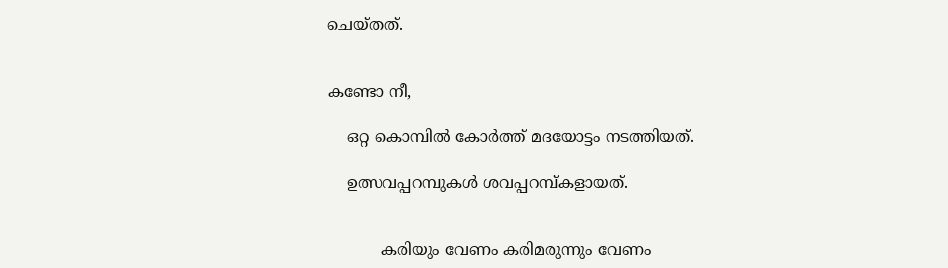ചെയ്തത്.


കണ്ടോ നീ,

    ഒറ്റ കൊമ്പിൽ കോർത്ത്‌ മദയോട്ടം നടത്തിയത്.

    ഉത്സവപ്പറമ്പുകൾ ശവപ്പറമ്പ്‌കളായത്.


           കരിയും വേണം കരിമരുന്നും വേണം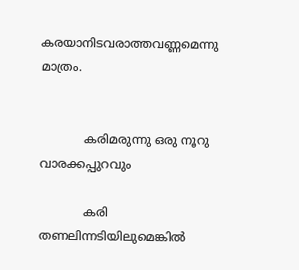കരയാനിടവരാത്തവണ്ണമെന്നു മാത്രം.


            കരിമരുന്നു ഒരു നൂറു വാരക്കപ്പുറവും

            കരി  തണലിന്നടിയിലുമെങ്കിൽ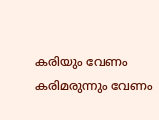കരിയും വേണം കരിമരുന്നും വേണം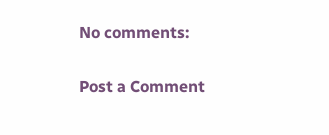No comments:

Post a Comment